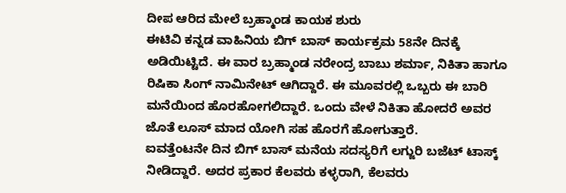ದೀಪ ಆರಿದ ಮೇಲೆ ಬ್ರಹ್ಮಾಂಡ ಕಾಯಕ ಶುರು
ಈಟಿವಿ ಕನ್ನಡ ವಾಹಿನಿಯ ಬಿಗ್ ಬಾಸ್ ಕಾರ್ಯಕ್ರಮ 58ನೇ ದಿನಕ್ಕೆ ಅಡಿಯಿಟ್ಟಿದೆ. ಈ ವಾರ ಬ್ರಹ್ಮಾಂಡ ನರೇಂದ್ರ ಬಾಬು ಶರ್ಮಾ, ನಿಕಿತಾ ಹಾಗೂ ರಿಷಿಕಾ ಸಿಂಗ್ ನಾಮಿನೇಟ್ ಆಗಿದ್ದಾರೆ. ಈ ಮೂವರಲ್ಲಿ ಒಬ್ಬರು ಈ ಬಾರಿ ಮನೆಯಿಂದ ಹೊರಹೋಗಲಿದ್ದಾರೆ. ಒಂದು ವೇಳೆ ನಿಕಿತಾ ಹೋದರೆ ಅವರ ಜೊತೆ ಲೂಸ್ ಮಾದ ಯೋಗಿ ಸಹ ಹೊರಗೆ ಹೋಗುತ್ತಾರೆ.
ಐವತ್ತೆಂಟನೇ ದಿನ ಬಿಗ್ ಬಾಸ್ ಮನೆಯ ಸದಸ್ಯರಿಗೆ ಲಗ್ಜುರಿ ಬಜೆಟ್ ಟಾಸ್ಕ್ ನೀಡಿದ್ದಾರೆ. ಅದರ ಪ್ರಕಾರ ಕೆಲವರು ಕಳ್ಳರಾಗಿ, ಕೆಲವರು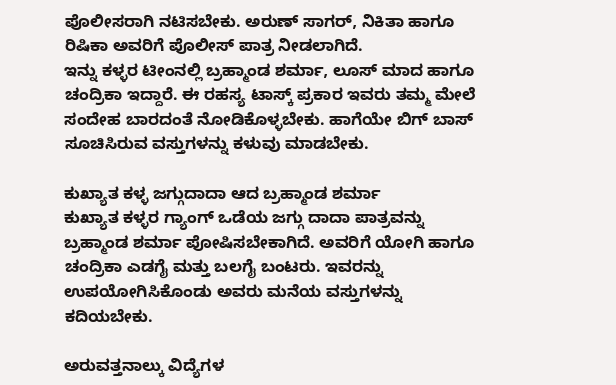ಪೊಲೀಸರಾಗಿ ನಟಿಸಬೇಕು. ಅರುಣ್ ಸಾಗರ್, ನಿಕಿತಾ ಹಾಗೂ ರಿಷಿಕಾ ಅವರಿಗೆ ಪೊಲೀಸ್ ಪಾತ್ರ ನೀಡಲಾಗಿದೆ.
ಇನ್ನು ಕಳ್ಳರ ಟೀಂನಲ್ಲಿ ಬ್ರಹ್ಮಾಂಡ ಶರ್ಮಾ, ಲೂಸ್ ಮಾದ ಹಾಗೂ ಚಂದ್ರಿಕಾ ಇದ್ದಾರೆ. ಈ ರಹಸ್ಯ ಟಾಸ್ಕ್ ಪ್ರಕಾರ ಇವರು ತಮ್ಮ ಮೇಲೆ ಸಂದೇಹ ಬಾರದಂತೆ ನೋಡಿಕೊಳ್ಳಬೇಕು. ಹಾಗೆಯೇ ಬಿಗ್ ಬಾಸ್ ಸೂಚಿಸಿರುವ ವಸ್ತುಗಳನ್ನು ಕಳುವು ಮಾಡಬೇಕು.

ಕುಖ್ಯಾತ ಕಳ್ಳ ಜಗ್ಗುದಾದಾ ಆದ ಬ್ರಹ್ಮಾಂಡ ಶರ್ಮಾ
ಕುಖ್ಯಾತ ಕಳ್ಳರ ಗ್ಯಾಂಗ್ ಒಡೆಯ ಜಗ್ಗು ದಾದಾ ಪಾತ್ರವನ್ನು ಬ್ರಹ್ಮಾಂಡ ಶರ್ಮಾ ಪೋಷಿಸಬೇಕಾಗಿದೆ. ಅವರಿಗೆ ಯೋಗಿ ಹಾಗೂ ಚಂದ್ರಿಕಾ ಎಡಗೈ ಮತ್ತು ಬಲಗೈ ಬಂಟರು. ಇವರನ್ನು ಉಪಯೋಗಿಸಿಕೊಂಡು ಅವರು ಮನೆಯ ವಸ್ತುಗಳನ್ನು ಕದಿಯಬೇಕು.

ಅರುವತ್ತನಾಲ್ಕು ವಿದ್ಯೆಗಳ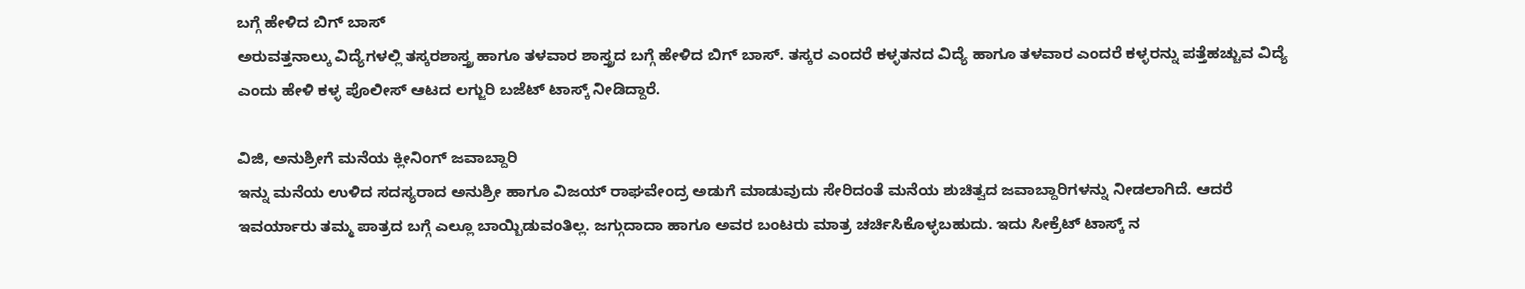ಬಗ್ಗೆ ಹೇಳಿದ ಬಿಗ್ ಬಾಸ್
ಅರುವತ್ತನಾಲ್ಕು ವಿದ್ಯೆಗಳಲ್ಲಿ ತಸ್ಕರಶಾಸ್ತ್ರ ಹಾಗೂ ತಳವಾರ ಶಾಸ್ತ್ರದ ಬಗ್ಗೆ ಹೇಳಿದ ಬಿಗ್ ಬಾಸ್. ತಸ್ಕರ ಎಂದರೆ ಕಳ್ಳತನದ ವಿದ್ಯೆ ಹಾಗೂ ತಳವಾರ ಎಂದರೆ ಕಳ್ಳರನ್ನು ಪತ್ತೆಹಚ್ಚುವ ವಿದ್ಯೆ ಎಂದು ಹೇಳಿ ಕಳ್ಳ ಪೊಲೀಸ್ ಆಟದ ಲಗ್ಜುರಿ ಬಜೆಟ್ ಟಾಸ್ಕ್ ನೀಡಿದ್ದಾರೆ.

ವಿಜಿ, ಅನುಶ್ರೀಗೆ ಮನೆಯ ಕ್ಲೀನಿಂಗ್ ಜವಾಬ್ದಾರಿ
ಇನ್ನು ಮನೆಯ ಉಳಿದ ಸದಸ್ಯರಾದ ಅನುಶ್ರೀ ಹಾಗೂ ವಿಜಯ್ ರಾಘವೇಂದ್ರ ಅಡುಗೆ ಮಾಡುವುದು ಸೇರಿದಂತೆ ಮನೆಯ ಶುಚಿತ್ವದ ಜವಾಬ್ದಾರಿಗಳನ್ನು ನೀಡಲಾಗಿದೆ. ಆದರೆ ಇವರ್ಯಾರು ತಮ್ಮ ಪಾತ್ರದ ಬಗ್ಗೆ ಎಲ್ಲೂ ಬಾಯ್ಬಿಡುವಂತಿಲ್ಲ. ಜಗ್ಗುದಾದಾ ಹಾಗೂ ಅವರ ಬಂಟರು ಮಾತ್ರ ಚರ್ಚಿಸಿಕೊಳ್ಳಬಹುದು. ಇದು ಸೀಕ್ರೆಟ್ ಟಾಸ್ಕ್ ನ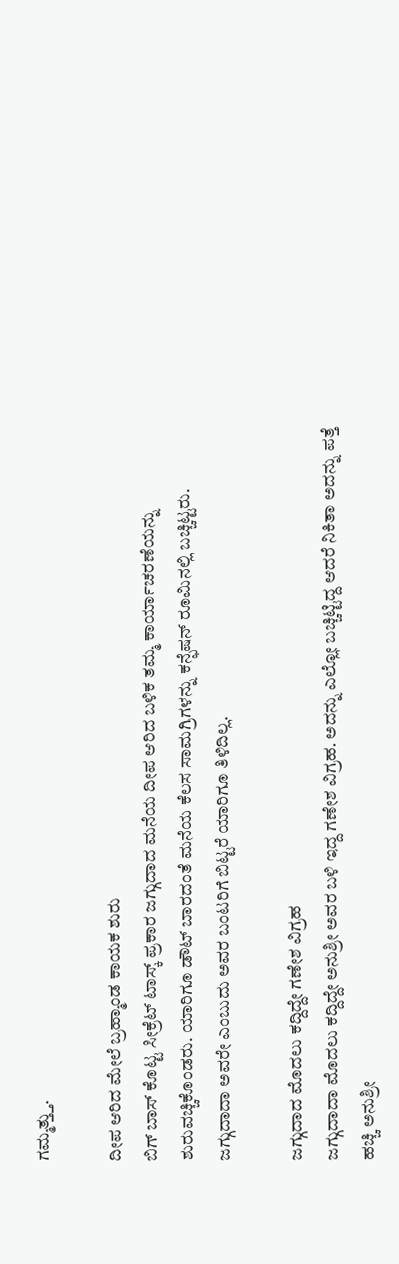ಗಮ್ಮತ್ತ್ತು.

ದೀಪ ಆರಿದ ಮೇಲೆ ಬ್ರಹ್ಮಾಂಡ ಕಾಯಕ ಶುರು
ಬಿಗ್ ಬಾಸ್ ಕೊಟ್ಟ ಸೀಕ್ರೆಟ್ ಟಾಸ್ಕ್ ಪ್ರಕಾರ ಜಗ್ಗುದಾದ ಮನೆಯ ದೀಪ ಆರಿದ ಬಳಿಕ ತಮ್ಮ ಕಾರ್ಯಾಚರಣೆಯನ್ನು ಶುರುವಚ್ಚಿಕೊಂಡರು. ಯಾರಿಗೂ ಡೌಟ್ ಬಾರದಂತೆ ಮನೆಯ ಕೆಲಸ ಸಾಮಗ್ರಿಗಳನ್ನು ಕನ್ಫೆಷನ್ ರೂಮಿನಲ್ಲಿ ಬಚ್ಚಿಟ್ಟರು. ಜಗ್ಗುದಾದಾ ಅವರೇ ಎಂಬುದು ಅವರ ಬಂಟರಿಗೆ ಬಿಟ್ಟರೆ ಯಾರಿಗೂ ತಿಳಿದಿಲ್ಲ.

ಜಗ್ಗುದಾದ ಮೊದಲು ಕದ್ದಿದ್ದೇ ಗಣೇಶ ವಿಗ್ರಹ
ಜಗ್ಗುದಾದಾ ಮೊದಲು ಕದ್ದಿದ್ದೇ ಅನುಶ್ರೀ ಅವರ ಬಳಿ ಇದ್ದ ಗಣೇಶ ವಿಗ್ರಹ. ಅದನ್ನು ಎಲ್ಲೋ ಬಚ್ಚಿಟ್ಟಿದ್ದ ಆದರೆ ನಿಕಿತಾ ಅದನ್ನು ಪತ್ತೆ ಹಚ್ಚಿ ಅನುಶ್ರೀ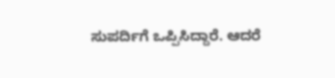ಸುಪರ್ದಿಗೆ ಒಪ್ಪಿಸಿದ್ದಾರೆ. ಆದರೆ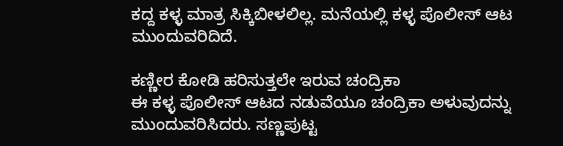ಕದ್ದ ಕಳ್ಳ ಮಾತ್ರ ಸಿಕ್ಕಿಬೀಳಲಿಲ್ಲ. ಮನೆಯಲ್ಲಿ ಕಳ್ಳ ಪೊಲೀಸ್ ಆಟ ಮುಂದುವರಿದಿದೆ.

ಕಣ್ಣೀರ ಕೋಡಿ ಹರಿಸುತ್ತಲೇ ಇರುವ ಚಂದ್ರಿಕಾ
ಈ ಕಳ್ಳ ಪೊಲೀಸ್ ಆಟದ ನಡುವೆಯೂ ಚಂದ್ರಿಕಾ ಅಳುವುದನ್ನು ಮುಂದುವರಿಸಿದರು. ಸಣ್ಣಪುಟ್ಟ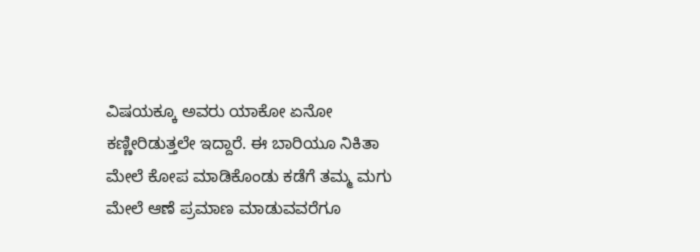ವಿಷಯಕ್ಕೂ ಅವರು ಯಾಕೋ ಏನೋ ಕಣ್ಣೀರಿಡುತ್ತಲೇ ಇದ್ದಾರೆ. ಈ ಬಾರಿಯೂ ನಿಕಿತಾ ಮೇಲೆ ಕೋಪ ಮಾಡಿಕೊಂಡು ಕಡೆಗೆ ತಮ್ಮ ಮಗು ಮೇಲೆ ಆಣೆ ಪ್ರಮಾಣ ಮಾಡುವವರೆಗೂ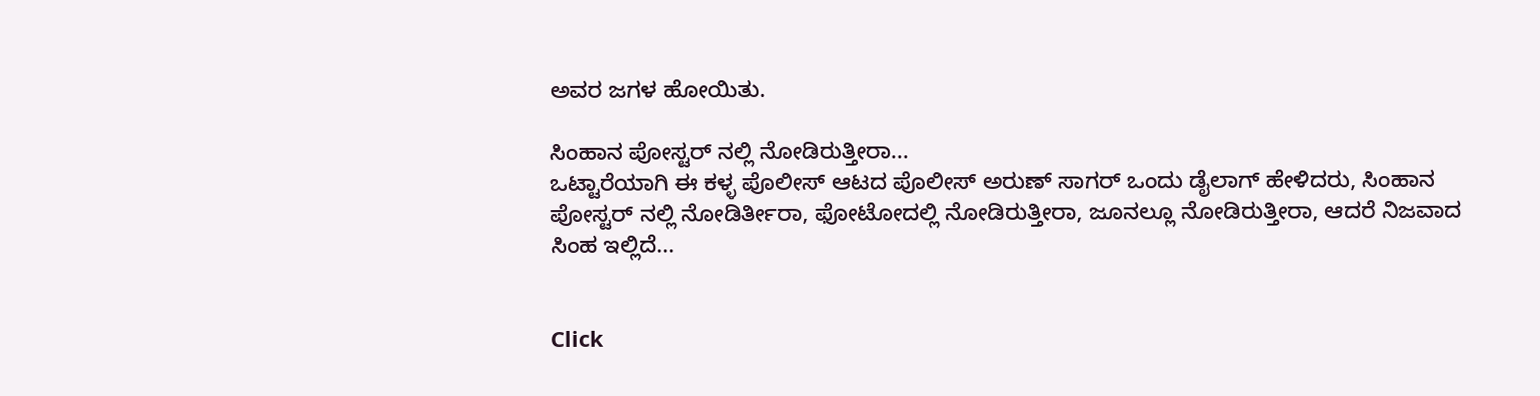ಅವರ ಜಗಳ ಹೋಯಿತು.

ಸಿಂಹಾನ ಪೋಸ್ಟರ್ ನಲ್ಲಿ ನೋಡಿರುತ್ತೀರಾ...
ಒಟ್ಟಾರೆಯಾಗಿ ಈ ಕಳ್ಳ ಪೊಲೀಸ್ ಆಟದ ಪೊಲೀಸ್ ಅರುಣ್ ಸಾಗರ್ ಒಂದು ಡೈಲಾಗ್ ಹೇಳಿದರು, ಸಿಂಹಾನ ಪೋಸ್ಟರ್ ನಲ್ಲಿ ನೋಡಿರ್ತೀರಾ, ಫೋಟೋದಲ್ಲಿ ನೋಡಿರುತ್ತೀರಾ, ಜೂನಲ್ಲೂ ನೋಡಿರುತ್ತೀರಾ, ಆದರೆ ನಿಜವಾದ ಸಿಂಹ ಇಲ್ಲಿದೆ...


Click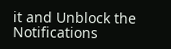it and Unblock the Notifications